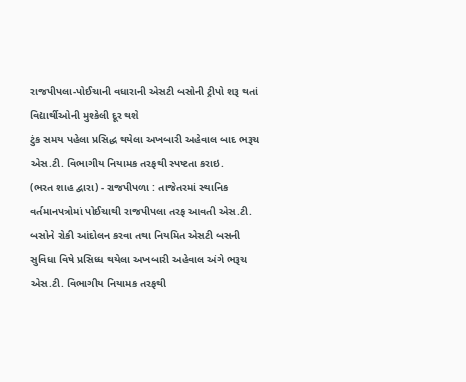રાજપીપલા-પોઈચાની વધારાની એસટી બસોની ટ્રીપો શરૂ થતાં વિદ્યાર્થીઓની મુશ્કેલી દૂર થશે
ટુંક સમય પહેલા પ્રસિદ્ધ થયેલા અખબારી અહેવાલ બાદ ભરૂચ એસ.ટી. વિભાગીય નિયામક તરફથી સ્પષ્ટતા કરાઇ.
(ભરત શાહ દ્વારા) - રાજપીપળા : તાજેતરમાં સ્થાનિક વર્તમાનપત્રોમાં પોઈચાથી રાજપીપલા તરફ આવતી એસ.ટી. બસોને રોકી આંદોલન કરવા તથા નિયમિત એસટી બસની સુવિધા વિષે પ્રસિધ્ધ થયેલા અખબારી અહેવાલ અંગે ભરૂચ એસ.ટી. વિભાગીય નિયામક તરફથી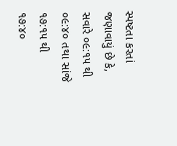સ્પષ્ટતા કરતાં જણાવાયું છે કે, સવારે ૦૯:૧૫ થી ૦૯:૪૦ તથા સાંજે ૧૭:૧૫ થી ૧૭:૪૦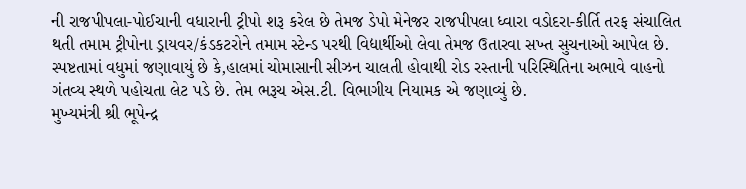ની રાજપીપલા-પોઈચાની વધારાની ટ્રીપો શરૂ કરેલ છે તેમજ ડેપો મેનેજર રાજપીપલા ધ્વારા વડોદરા-કીર્તિ તરફ સંચાલિત થતી તમામ ટ્રીપોના ડ્રાયવર/કંડકટરોને તમામ સ્ટેન્ડ પરથી વિદ્યાર્થીઓ લેવા તેમજ ઉતારવા સખ્ત સુચનાઓ આપેલ છે.
સ્પષ્ટતામાં વધુમાં જણાવાયું છે કે,હાલમાં ચોમાસાની સીઝન ચાલતી હોવાથી રોડ રસ્તાની પરિસ્થિતિના અભાવે વાહનો ગંતવ્ય સ્થળે પહોચતા લેટ પડે છે. તેમ ભરૂચ એસ.ટી. વિભાગીય નિયામક એ જણાવ્યું છે.
મુખ્યમંત્રી શ્રી ભૂપેન્દ્ર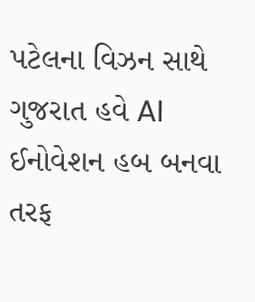પટેલના વિઝન સાથે ગુજરાત હવે AI ઈનોવેશન હબ બનવા તરફ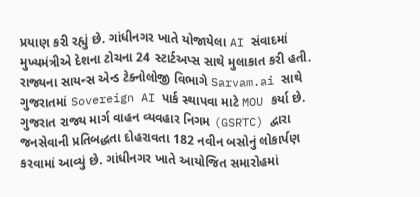પ્રયાણ કરી રહ્યું છે. ગાંધીનગર ખાતે યોજાયેલા AI સંવાદમાં મુખ્યમંત્રીએ દેશના ટોચના 24 સ્ટાર્ટઅપ્સ સાથે મુલાકાત કરી હતી. રાજ્યના સાયન્સ એન્ડ ટેક્નોલોજી વિભાગે Sarvam.ai સાથે ગુજરાતમાં Sovereign AI પાર્ક સ્થાપવા માટે MOU કર્યા છે.
ગુજરાત રાજ્ય માર્ગ વાહન વ્યવહાર નિગમ (GSRTC) દ્વારા જનસેવાની પ્રતિબદ્ધતા દોહરાવતા 182 નવીન બસોનું લોકાર્પણ કરવામાં આવ્યું છે. ગાંધીનગર ખાતે આયોજિત સમારોહમાં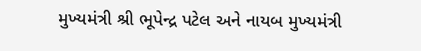મુખ્યમંત્રી શ્રી ભૂપેન્દ્ર પટેલ અને નાયબ મુખ્યમંત્રી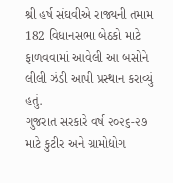શ્રી હર્ષ સંઘવીએ રાજ્યની તમામ 182 વિધાનસભા બેઠકો માટે ફાળવવામાં આવેલી આ બસોને લીલી ઝંડી આપી પ્રસ્થાન કરાવ્યું હતું.
ગુજરાત સરકારે વર્ષ ૨૦૨૬-૨૭ માટે કુટીર અને ગ્રામોદ્યોગ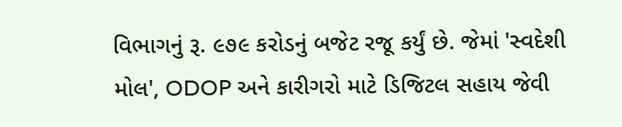વિભાગનું રૂ. ૯૭૯ કરોડનું બજેટ રજૂ કર્યું છે. જેમાં 'સ્વદેશી મોલ', ODOP અને કારીગરો માટે ડિજિટલ સહાય જેવી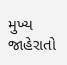મુખ્ય જાહેરાતો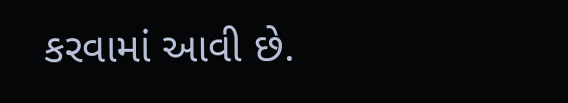કરવામાં આવી છે.